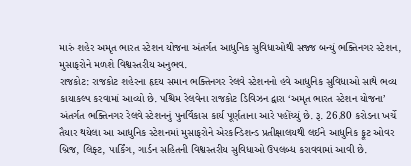મારું શહેર અમૃત ભારત સ્ટેશન યોજના અંતર્ગત આધુનિક સુવિધાઓથી સજ્જ બન્યું ભક્તિનગર સ્ટેશન, મુસાફરોને મળશે વિશ્વસ્તરીય અનુભવ.
રાજકોટ: રાજકોટ શહેરના હૃદય સમાન ભક્તિનગર રેલવે સ્ટેશનનો હવે આધુનિક સુવિધાઓ સાથે ભવ્ય કાયાકલ્પ કરવામાં આવ્યો છે. પશ્ચિમ રેલવેના રાજકોટ ડિવિઝન દ્વારા ‘અમૃત ભારત સ્ટેશન યોજના’ અંતર્ગત ભક્તિનગર રેલવે સ્ટેશનનું પુનર્વિકાસ કાર્ય પૂર્ણતાના આરે પહોંચ્યું છે. રૂ. 26.80 કરોડના ખર્ચે તૈયાર થયેલા આ આધુનિક સ્ટેશનમાં મુસાફરોને એરકન્ડિશન્ડ પ્રતીક્ષાલયથી લઈને આધુનિક ફૂટ ઓવર બ્રિજ, લિફ્ટ, પાર્કિંગ, ગાર્ડન સહિતની વિશ્વસ્તરીય સુવિધાઓ ઉપલબ્ધ કરાવવામાં આવી છે.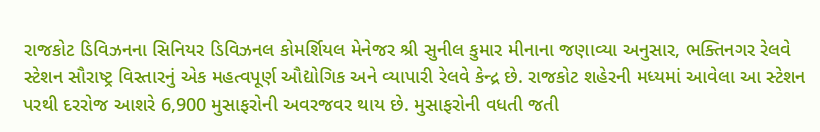રાજકોટ ડિવિઝનના સિનિયર ડિવિઝનલ કોમર્શિયલ મેનેજર શ્રી સુનીલ કુમાર મીનાના જણાવ્યા અનુસાર, ભક્તિનગર રેલવે સ્ટેશન સૌરાષ્ટ્ર વિસ્તારનું એક મહત્વપૂર્ણ ઔદ્યોગિક અને વ્યાપારી રેલવે કેન્દ્ર છે. રાજકોટ શહેરની મધ્યમાં આવેલા આ સ્ટેશન પરથી દરરોજ આશરે 6,900 મુસાફરોની અવરજવર થાય છે. મુસાફરોની વધતી જતી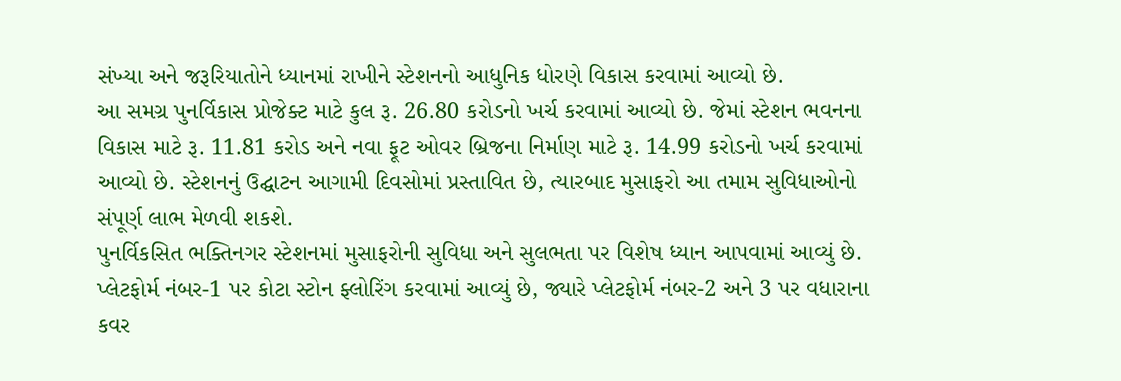સંખ્યા અને જરૂરિયાતોને ધ્યાનમાં રાખીને સ્ટેશનનો આધુનિક ધોરણે વિકાસ કરવામાં આવ્યો છે.
આ સમગ્ર પુનર્વિકાસ પ્રોજેક્ટ માટે કુલ રૂ. 26.80 કરોડનો ખર્ચ કરવામાં આવ્યો છે. જેમાં સ્ટેશન ભવનના વિકાસ માટે રૂ. 11.81 કરોડ અને નવા ફૂટ ઓવર બ્રિજના નિર્માણ માટે રૂ. 14.99 કરોડનો ખર્ચ કરવામાં આવ્યો છે. સ્ટેશનનું ઉદ્ઘાટન આગામી દિવસોમાં પ્રસ્તાવિત છે, ત્યારબાદ મુસાફરો આ તમામ સુવિધાઓનો સંપૂર્ણ લાભ મેળવી શકશે.
પુનર્વિકસિત ભક્તિનગર સ્ટેશનમાં મુસાફરોની સુવિધા અને સુલભતા પર વિશેષ ધ્યાન આપવામાં આવ્યું છે. પ્લેટફોર્મ નંબર-1 પર કોટા સ્ટોન ફ્લોરિંગ કરવામાં આવ્યું છે, જ્યારે પ્લેટફોર્મ નંબર-2 અને 3 પર વધારાના કવર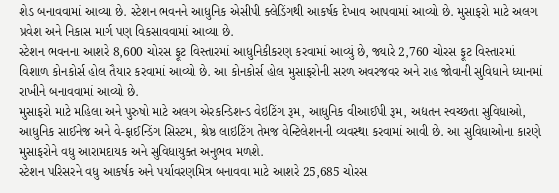શેડ બનાવવામાં આવ્યા છે. સ્ટેશન ભવનને આધુનિક એસીપી ક્લેડિંગથી આકર્ષક દેખાવ આપવામાં આવ્યો છે. મુસાફરો માટે અલગ પ્રવેશ અને નિકાસ માર્ગ પણ વિકસાવવામાં આવ્યા છે.
સ્ટેશન ભવનના આશરે 8,600 ચોરસ ફૂટ વિસ્તારમાં આધુનિકીકરણ કરવામાં આવ્યું છે, જ્યારે 2,760 ચોરસ ફૂટ વિસ્તારમાં વિશાળ કોનકોર્સ હોલ તૈયાર કરવામાં આવ્યો છે. આ કોનકોર્સ હોલ મુસાફરોની સરળ અવરજવર અને રાહ જોવાની સુવિધાને ધ્યાનમાં રાખીને બનાવવામાં આવ્યો છે.
મુસાફરો માટે મહિલા અને પુરુષો માટે અલગ એરકન્ડિશન્ડ વેઇટિંગ રૂમ, આધુનિક વીઆઈપી રૂમ, અદ્યતન સ્વચ્છતા સુવિધાઓ, આધુનિક સાઈનેજ અને વે-ફાઈન્ડિંગ સિસ્ટમ, શ્રેષ્ઠ લાઇટિંગ તેમજ વેન્ટિલેશનની વ્યવસ્થા કરવામાં આવી છે. આ સુવિધાઓના કારણે મુસાફરોને વધુ આરામદાયક અને સુવિધાયુક્ત અનુભવ મળશે.
સ્ટેશન પરિસરને વધુ આકર્ષક અને પર્યાવરણમિત્ર બનાવવા માટે આશરે 25,685 ચોરસ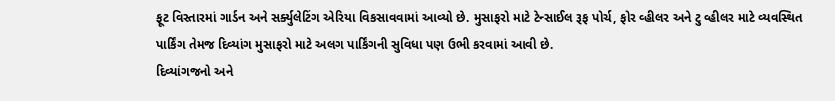ફૂટ વિસ્તારમાં ગાર્ડન અને સર્ક્યુલેટિંગ એરિયા વિકસાવવામાં આવ્યો છે. મુસાફરો માટે ટેન્સાઈલ રૂફ પોર્ચ, ફોર વ્હીલર અને ટુ વ્હીલર માટે વ્યવસ્થિત પાર્કિંગ તેમજ દિવ્યાંગ મુસાફરો માટે અલગ પાર્કિંગની સુવિધા પણ ઉભી કરવામાં આવી છે.
દિવ્યાંગજનો અને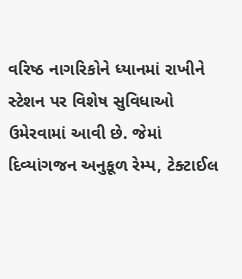વરિષ્ઠ નાગરિકોને ધ્યાનમાં રાખીને સ્ટેશન પર વિશેષ સુવિધાઓ ઉમેરવામાં આવી છે. જેમાં દિવ્યાંગજન અનુકૂળ રેમ્પ, ટેક્ટાઈલ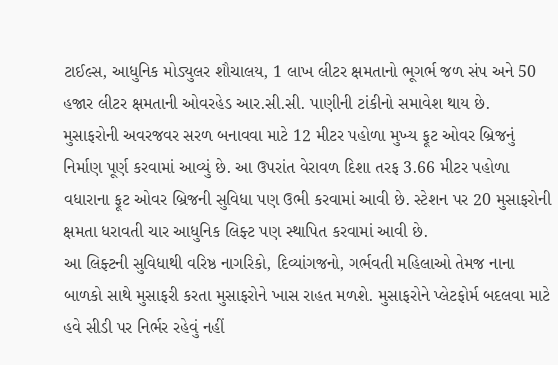ટાઈલ્સ, આધુનિક મોડ્યુલર શૌચાલય, 1 લાખ લીટર ક્ષમતાનો ભૂગર્ભ જળ સંપ અને 50 હજાર લીટર ક્ષમતાની ઓવરહેડ આર.સી.સી. પાણીની ટાંકીનો સમાવેશ થાય છે.
મુસાફરોની અવરજવર સરળ બનાવવા માટે 12 મીટર પહોળા મુખ્ય ફૂટ ઓવર બ્રિજનું નિર્માણ પૂર્ણ કરવામાં આવ્યું છે. આ ઉપરાંત વેરાવળ દિશા તરફ 3.66 મીટર પહોળા વધારાના ફૂટ ઓવર બ્રિજની સુવિધા પણ ઉભી કરવામાં આવી છે. સ્ટેશન પર 20 મુસાફરોની ક્ષમતા ધરાવતી ચાર આધુનિક લિફ્ટ પણ સ્થાપિત કરવામાં આવી છે.
આ લિફ્ટની સુવિધાથી વરિષ્ઠ નાગરિકો, દિવ્યાંગજનો, ગર્ભવતી મહિલાઓ તેમજ નાના બાળકો સાથે મુસાફરી કરતા મુસાફરોને ખાસ રાહત મળશે. મુસાફરોને પ્લેટફોર્મ બદલવા માટે હવે સીડી પર નિર્ભર રહેવું નહીં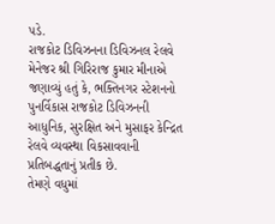પડે.
રાજકોટ ડિવિઝનના ડિવિઝનલ રેલવે મેનેજર શ્રી ગિરિરાજ કુમાર મીનાએ જણાવ્યું હતું કે, ભક્તિનગર સ્ટેશનનો પુનર્વિકાસ રાજકોટ ડિવિઝનની આધુનિક, સુરક્ષિત અને મુસાફર કેન્દ્રિત રેલવે વ્યવસ્થા વિકસાવવાની પ્રતિબદ્ધતાનું પ્રતીક છે.
તેમણે વધુમાં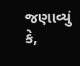જણાવ્યું કે,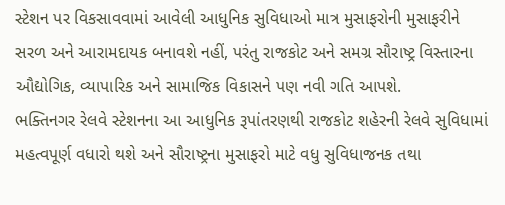સ્ટેશન પર વિકસાવવામાં આવેલી આધુનિક સુવિધાઓ માત્ર મુસાફરોની મુસાફરીને સરળ અને આરામદાયક બનાવશે નહીં, પરંતુ રાજકોટ અને સમગ્ર સૌરાષ્ટ્ર વિસ્તારના ઔદ્યોગિક, વ્યાપારિક અને સામાજિક વિકાસને પણ નવી ગતિ આપશે.
ભક્તિનગર રેલવે સ્ટેશનના આ આધુનિક રૂપાંતરણથી રાજકોટ શહેરની રેલવે સુવિધામાં મહત્વપૂર્ણ વધારો થશે અને સૌરાષ્ટ્રના મુસાફરો માટે વધુ સુવિધાજનક તથા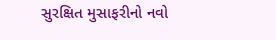સુરક્ષિત મુસાફરીનો નવો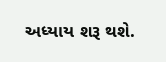અધ્યાય શરૂ થશે.